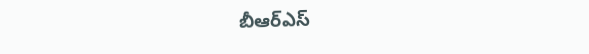బీఆర్ఎస్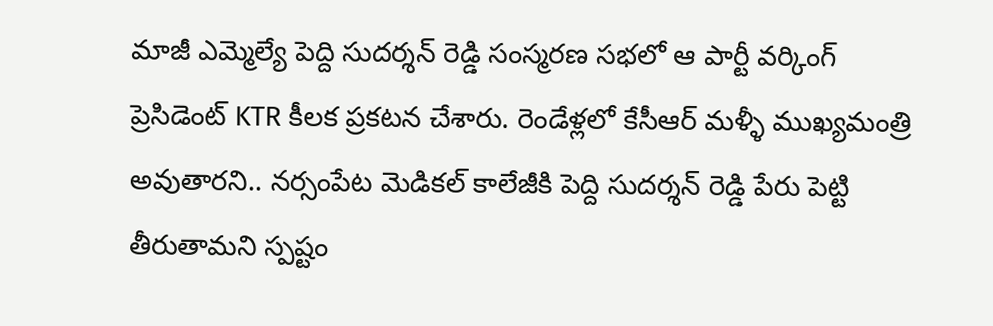మాజీ ఎమ్మెల్యే పెద్ది సుదర్శన్ రెడ్డి సంస్మరణ సభలో ఆ పార్టీ వర్కింగ్ ప్రెసిడెంట్ KTR కీలక ప్రకటన చేశారు. రెండేళ్లలో కేసీఆర్ మళ్ళీ ముఖ్యమంత్రి అవుతారని.. నర్సంపేట మెడికల్ కాలేజీకి పెద్ది సుదర్శన్ రెడ్డి పేరు పెట్టి తీరుతామని స్పష్టం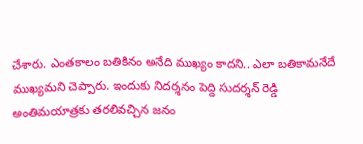చేశారు. ఎంతకాలం బతికినం అనేది ముఖ్యం కాదని.. ఎలా బతికామనేదే ముఖ్యమని చెప్పారు. ఇందుకు నిదర్శనం పెద్ది సుదర్శన్ రెడ్డి అంతిమయాత్రకు తరలివచ్చిన జనం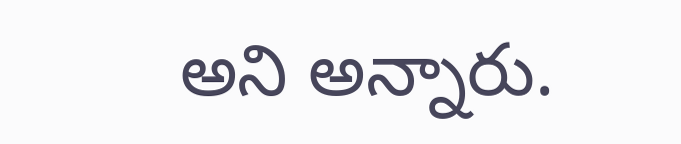అని అన్నారు.